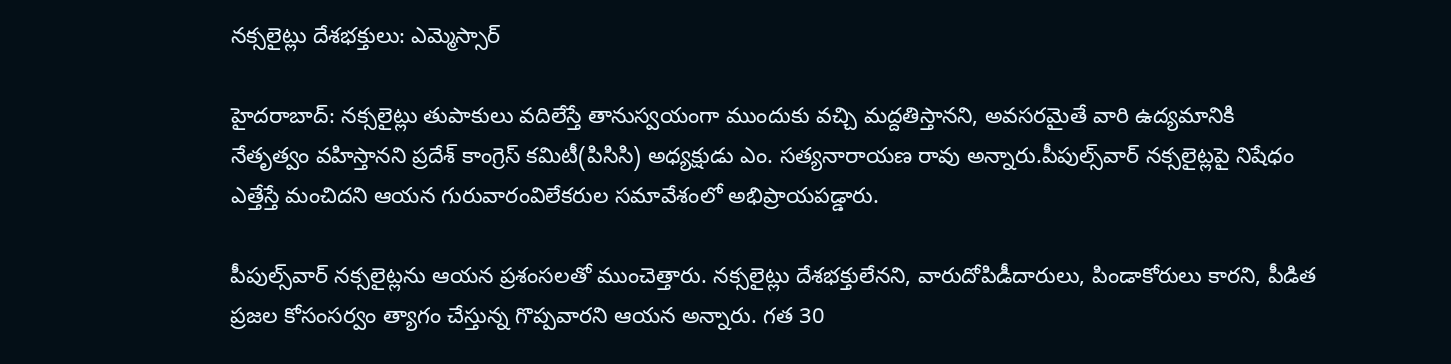నక్సలైట్లు దేశభక్తులు: ఎమ్మెస్సార్‌

హైదరాబాద్‌: నక్సలైట్లు తుపాకులు వదిలేస్తే తానుస్వయంగా ముందుకు వచ్చి మద్దతిస్తానని, అవసరమైతే వారి ఉద్యమానికి నేతృత్వం వహిస్తానని ప్రదేశ్‌ కాంగ్రెస్‌ కమిటీ(పిసిసి) అధ్యక్షుడు ఎం. సత్యనారాయణ రావు అన్నారు.పీపుల్స్‌వార్‌ నక్సలైట్లపై నిషేధం ఎత్తేస్తే మంచిదని ఆయన గురువారంవిలేకరుల సమావేశంలో అభిప్రాయపడ్డారు.

పీపుల్స్‌వార్‌ నక్సలైట్లను ఆయన ప్రశంసలతో ముంచెత్తారు. నక్సలైట్లు దేశభక్తులేనని, వారుదోపిడీదారులు, పిండాకోరులు కారని, పీడిత ప్రజల కోసంసర్వం త్యాగం చేస్తున్న గొప్పవారని ఆయన అన్నారు. గత 30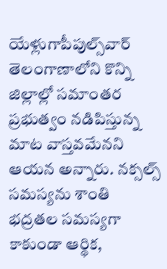యేళ్లుగాపీపుల్స్‌వార్‌ తెలంగాణాలోని కొన్ని జిల్లాల్లో సమాంతర ప్రభుత్వం నడిపిస్తున్న మాట వాస్తవమేనని ఆయన అన్నారు. నక్సల్స్‌ సమస్యను శాంతి భద్రతల సమస్యగా కాకుండా ఆర్థిక,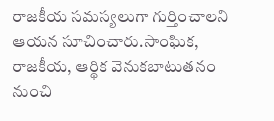రాజకీయ సమస్యలుగా గుర్తించాలని ఆయన సూచించారు.సాంఘిక, రాజకీయ, ఆర్థిక వెనుకబాటుతనం నుంచి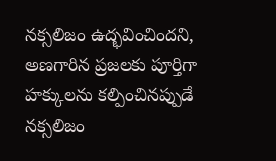నక్సలిజం ఉద్భవించిందని, అణగారిన ప్రజలకు పూర్తిగా హక్కులను కల్పించినప్పుడే నక్సలిజం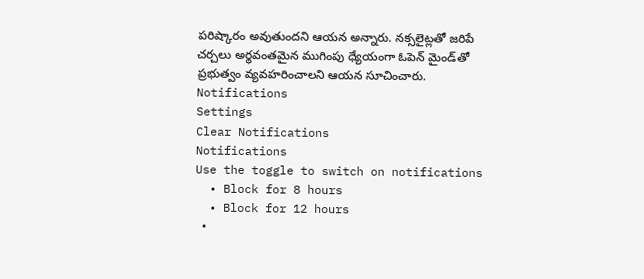పరిష్కారం అవుతుందని ఆయన అన్నారు. నక్సలైట్లతో జరిపే చర్చలు అర్థవంతమైన ముగింపు ధ్యేయంగా ఓపెన్‌ మైండ్‌తో ప్రభుత్వం వ్యవహరించాలని ఆయన సూచించారు.
Notifications
Settings
Clear Notifications
Notifications
Use the toggle to switch on notifications
  • Block for 8 hours
  • Block for 12 hours
  •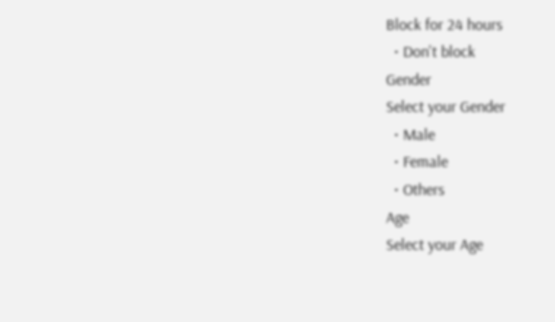Block for 24 hours
  • Don't block
Gender
Select your Gender
  • Male
  • Female
  • Others
Age
Select your Age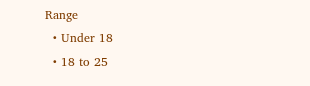Range
  • Under 18
  • 18 to 25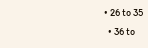• 26 to 35
  • 36 to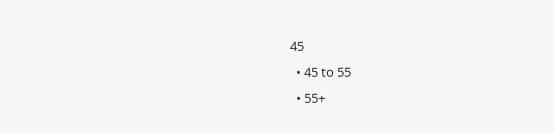45
  • 45 to 55
  • 55+